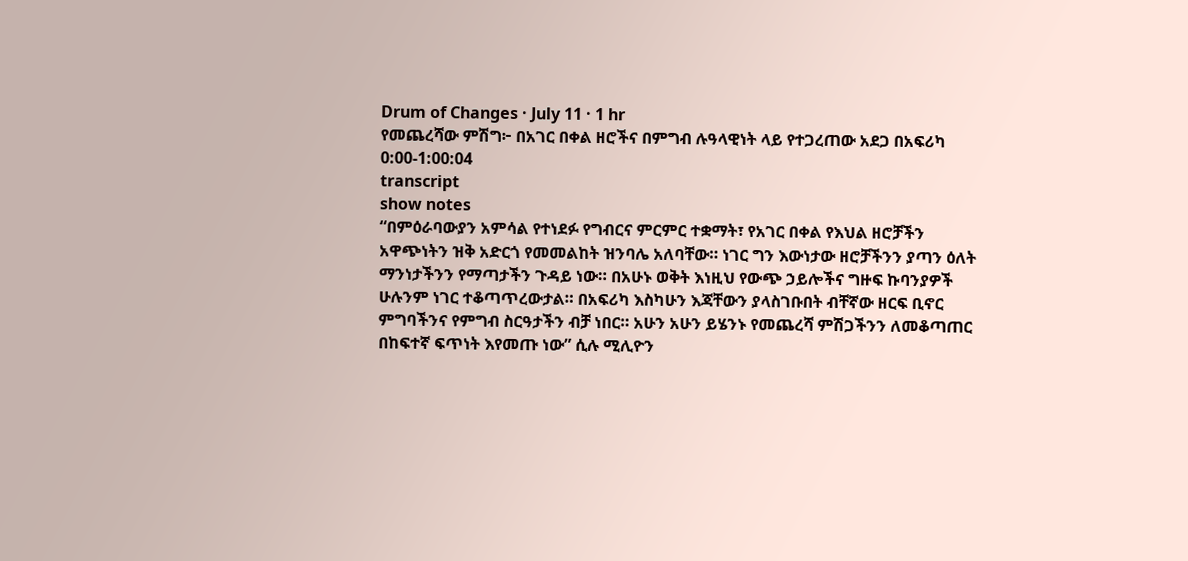Drum of Changes · July 11 · 1 hr
የመጨረሻው ምሽግ፦ በአገር በቀል ዘሮችና በምግብ ሉዓላዊነት ላይ የተጋረጠው አደጋ በአፍሪካ
0:00-1:00:04
transcript
show notes
“በምዕራባውያን አምሳል የተነደፉ የግብርና ምርምር ተቋማት፣ የአገር በቀል የእህል ዘሮቻችን አዋጭነትን ዝቅ አድርጎ የመመልከት ዝንባሌ አለባቸው። ነገር ግን እውነታው ዘሮቻችንን ያጣን ዕለት ማንነታችንን የማጣታችን ጉዳይ ነው። በአሁኑ ወቅት እነዚህ የውጭ ኃይሎችና ግዙፍ ኩባንያዎች ሁሉንም ነገር ተቆጣጥረውታል። በአፍሪካ እስካሁን እጃቸውን ያላስገቡበት ብቸኛው ዘርፍ ቢኖር ምግባችንና የምግብ ስርዓታችን ብቻ ነበር። አሁን አሁን ይሄንኑ የመጨረሻ ምሽጋችንን ለመቆጣጠር በከፍተኛ ፍጥነት እየመጡ ነው” ሲሉ ሚሊዮን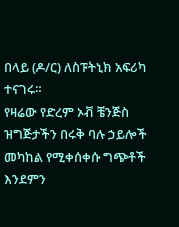በላይ (ዶ/ር) ለስፑትኒክ አፍሪካ ተናገሩ።
የዛሬው የድረም ኦቭ ቼንጅስ ዝግጅታችን በሩቅ ባሉ ኃይሎች መካከል የሚቀሰቀሱ ግጭቶች እንደምን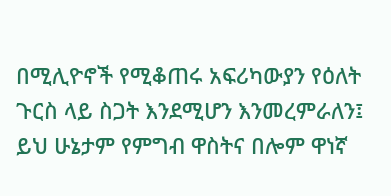በሚሊዮኖች የሚቆጠሩ አፍሪካውያን የዕለት ጉርስ ላይ ስጋት እንደሚሆን እንመረምራለን፤ ይህ ሁኔታም የምግብ ዋስትና በሎም ዋነኛ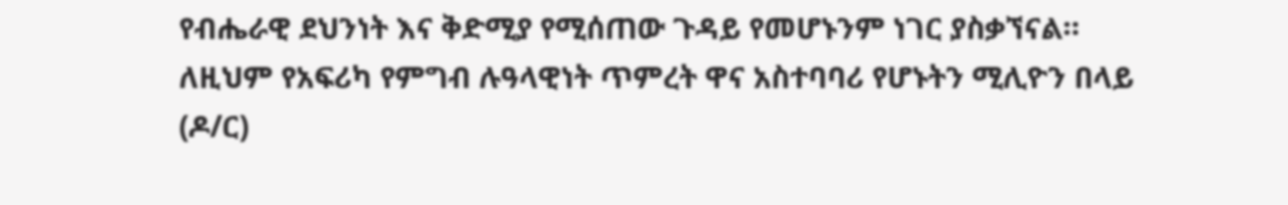የብሔራዊ ደህንነት እና ቅድሚያ የሚሰጠው ጉዳይ የመሆኑንም ነገር ያስቃኘናል። ለዚህም የአፍሪካ የምግብ ሉዓላዊነት ጥምረት ዋና አስተባባሪ የሆኑትን ሚሊዮን በላይ (ዶ/ር)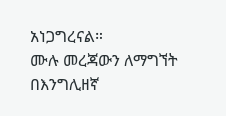አነጋግረናል።
ሙሉ መረጃውን ለማግኘት በእንግሊዘኛ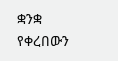ቋንቋ የቀረበውን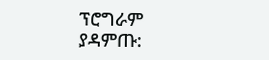ፕሮግራም ያዳምጡ: